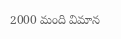2000 మంది విమాన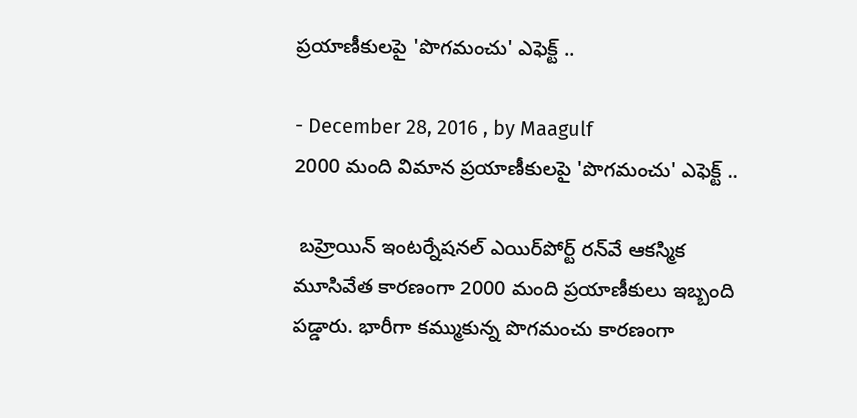ప్రయాణీకులపై 'పొగమంచు' ఎఫెక్ట్‌ ..

- December 28, 2016 , by Maagulf
2000 మంది విమాన ప్రయాణీకులపై 'పొగమంచు' ఎఫెక్ట్‌ ..

 బహ్రెయిన్‌ ఇంటర్నేషనల్‌ ఎయిర్‌పోర్ట్‌ రన్‌వే ఆకస్మిక మూసివేత కారణంగా 2000 మంది ప్రయాణీకులు ఇబ్బంది పడ్డారు. భారీగా కమ్ముకున్న పొగమంచు కారణంగా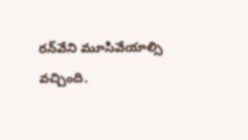రన్‌వేని మూసివేయాల్సి వచ్చింది.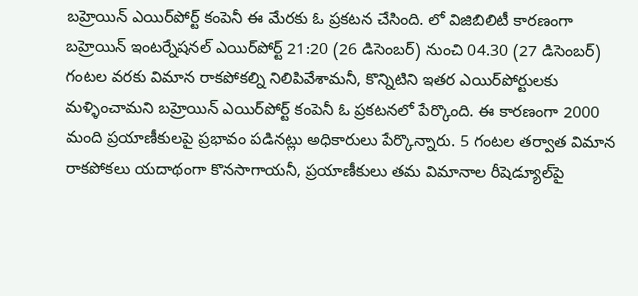బహ్రెయిన్‌ ఎయిర్‌పోర్ట్‌ కంపెనీ ఈ మేరకు ఓ ప్రకటన చేసింది. లో విజిబిలిటీ కారణంగా బహ్రెయిన్‌ ఇంటర్నేషనల్‌ ఎయిర్‌పోర్ట్‌ 21:20 (26 డిసెంబర్‌) నుంచి 04.30 (27 డిసెంబర్‌) గంటల వరకు విమాన రాకపోకల్ని నిలిపివేశామనీ, కొన్నిటిని ఇతర ఎయిర్‌పోర్టులకు మళ్ళించామని బహ్రెయిన్‌ ఎయిర్‌పోర్ట్‌ కంపెనీ ఓ ప్రకటనలో పేర్కొంది. ఈ కారణంగా 2000 మంది ప్రయాణీకులపై ప్రభావం పడినట్లు అధికారులు పేర్కొన్నారు. 5 గంటల తర్వాత విమాన రాకపోకలు యదాథంగా కొనసాగాయనీ, ప్రయాణీకులు తమ విమానాల రీషెడ్యూల్‌పై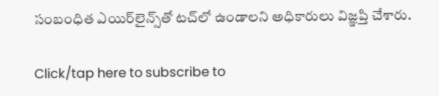సంబంధిత ఎయిర్‌లైన్స్‌తో టచ్‌లో ఉండాలని అధికారులు విజ్ఞప్తి చేశారు.

Click/tap here to subscribe to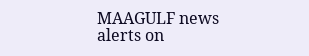MAAGULF news alerts on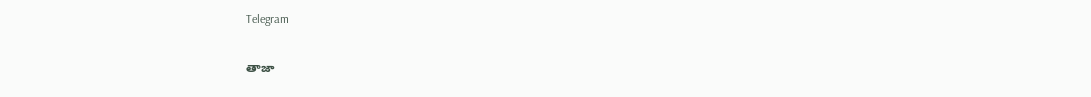Telegram

తాజా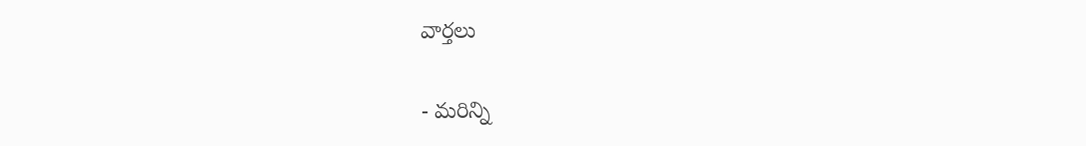వార్తలు

- మరిన్ని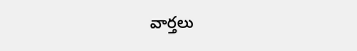వార్తలు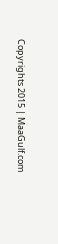Copyrights 2015 | MaaGulf.com